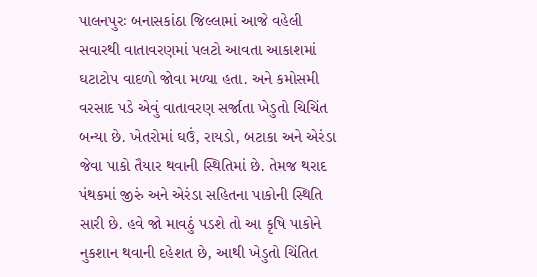પાલનપુરઃ બનાસકાંઠા જિલ્લામાં આજે વહેલી સવારથી વાતાવરણમાં પલટો આવતા આકાશમાં ઘટાટોપ વાદળો જોવા મળ્યા હતા. અને કમોસમી વરસાદ પડે એવું વાતાવરણ સર્જાતા ખેડુતો ચિચિંત બન્યા છે. ખેતરોમાં ઘઉં, રાયડો, બટાકા અને એરંડા જેવા પાકો તૈયાર થવાની સ્થિતિમાં છે. તેમજ થરાદ પંથકમાં જીરું અને એરંડા સહિતના પાકોની સ્થિતિ સારી છે. હવે જો માવઠું પડશે તો આ કૃષિ પાકોને નુકશાન થવાની દહેશત છે, આથી ખેડુતો ચિંતિત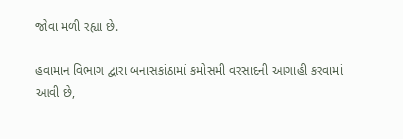જોવા મળી રહ્યા છે.

હવામાન વિભાગ દ્વારા બનાસકાંઠામાં કમોસમી વરસાદની આગાહી કરવામાં આવી છે,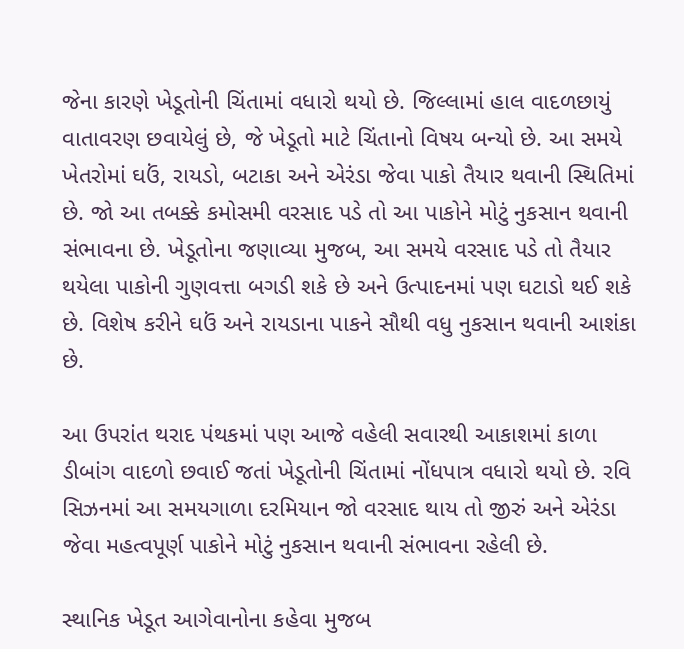જેના કારણે ખેડૂતોની ચિંતામાં વધારો થયો છે. જિલ્લામાં હાલ વાદળછાયું વાતાવરણ છવાયેલું છે, જે ખેડૂતો માટે ચિંતાનો વિષય બન્યો છે. આ સમયે ખેતરોમાં ઘઉં, રાયડો, બટાકા અને એરંડા જેવા પાકો તૈયાર થવાની સ્થિતિમાં છે. જો આ તબક્કે કમોસમી વરસાદ પડે તો આ પાકોને મોટું નુકસાન થવાની સંભાવના છે. ખેડૂતોના જણાવ્યા મુજબ, આ સમયે વરસાદ પડે તો તૈયાર થયેલા પાકોની ગુણવત્તા બગડી શકે છે અને ઉત્પાદનમાં પણ ઘટાડો થઈ શકે છે. વિશેષ કરીને ઘઉં અને રાયડાના પાકને સૌથી વધુ નુકસાન થવાની આશંકા છે.

આ ઉપરાંત થરાદ પંથકમાં પણ આજે વહેલી સવારથી આકાશમાં કાળા ડીબાંગ વાદળો છવાઈ જતાં ખેડૂતોની ચિંતામાં નોંધપાત્ર વધારો થયો છે. રવિ સિઝનમાં આ સમયગાળા દરમિયાન જો વરસાદ થાય તો જીરું અને એરંડા જેવા મહત્વપૂર્ણ પાકોને મોટું નુકસાન થવાની સંભાવના રહેલી છે.

સ્થાનિક ખેડૂત આગેવાનોના કહેવા મુજબ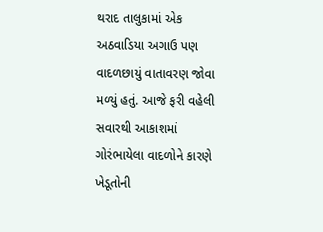થરાદ તાલુકામાં એક અઠવાડિયા અગાઉ પણ વાદળછાયું વાતાવરણ જોવા મળ્યું હતું. આજે ફરી વહેલી સવારથી આકાશમાં ગોરંભાયેલા વાદળોને કારણે ખેડૂતોની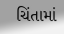ચિંતામાં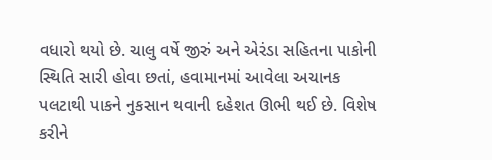વધારો થયો છે. ચાલુ વર્ષે જીરું અને એરંડા સહિતના પાકોની સ્થિતિ સારી હોવા છતાં, હવામાનમાં આવેલા અચાનક પલટાથી પાકને નુકસાન થવાની દહેશત ઊભી થઈ છે. વિશેષ કરીને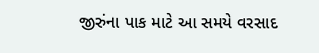જીરુંના પાક માટે આ સમયે વરસાદ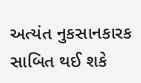અત્યંત નુકસાનકારક સાબિત થઈ શકે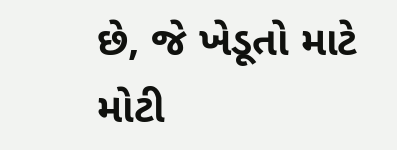છે, જે ખેડૂતો માટે મોટી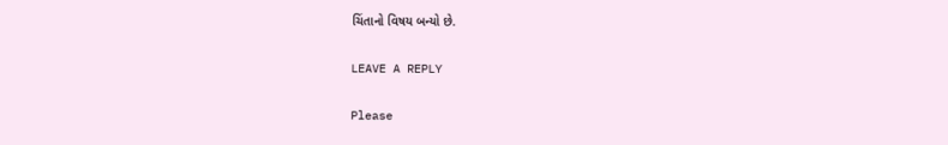ચિંતાનો વિષય બન્યો છે.

LEAVE A REPLY

Please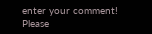enter your comment!
Please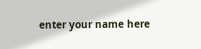enter your name here